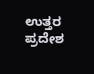ಉತ್ತರ ಪ್ರದೇಶ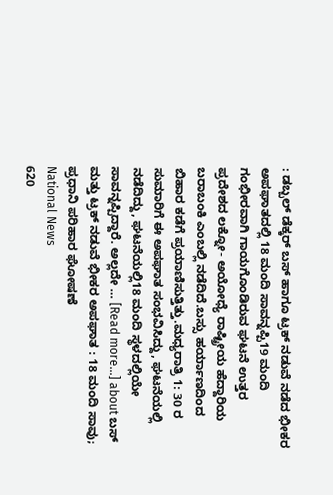: ಡಬ್ಬಲ್ ಡೆಕ್ಕರ್ ಬಸ್ ಹಾಗೂ ಟ್ರಕ್ ನಡುವೆ ನಡೆದ ಭೀಕರ ಅಪಘಾತದಲ್ಲಿ 18 ಮಂದಿ ಸಾವನ್ನಪ್ಪಿ19 ಮಂದಿ ಗಂಭೀರವಾಗಿ ಗಾಯಗೊಂಡಿರುವ ಘಟನೆ ಉತ್ತರ ಪ್ರದೇಶದ ಲಕ್ನೋ- ಅಯೋಧ್ಯೆ ರಾಷ್ಟ್ರೀಯ ಹೆದ್ದಾರಿಯ ಬರಾಬಂಕಿ ಎಂಬಲ್ಲಿ ನಡೆದಿದೆ.ಬಸ್ಸು ಹರ್ಯಾಣದಿಂದ ಬಿಹಾರ ಕಡೆಗೆ ಪ್ರಯಾಣಿಸುತ್ತಿತ್ತು.ಮಧ್ಯರಾತ್ರಿ 1: 30 ರ ಸುಮಾರಿಗೆ ಈ ಅಪಘಾತ ಸಂಭವಿಸಿದ್ದು, ಘಟನೆಯಲ್ಲಿ ನಡೆದಿದ್ದು, ಘಟನೆಯಲ್ಲಿ18 ಮಂದಿ ಸ್ಥಳದಲ್ಲಿಯೇ ಸಾವನ್ನಪ್ಪಿದ್ದಾರೆ. ಅಲ್ಲದೇ … [Read more...] about ಬಸ್ ಮತ್ತು ಟ್ರಕ್ ನಡುವೆ ಭೀಕರ ಅಪಘಾತ : 18 ಮಂದಿ ಸಾವು; ಪ್ರಧಾನಿ ಪರಿಹಾರ ಘೋಷಣೆ
National News
620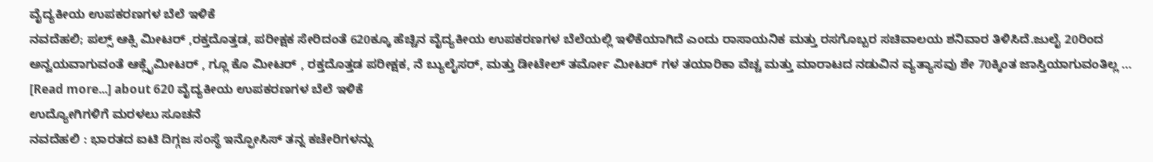ವೈದ್ಯಕೀಯ ಉಪಕರಣಗಳ ಬೆಲೆ ಇಳಿಕೆ
ನವದೆಹಲಿ; ಪಲ್ಸ್ ಆಕ್ಸಿ ಮೀಟರ್ ,ರಕ್ತದೊತ್ತಡ, ಪರೀಕ್ಷಕ ಸೇರಿದಂತೆ 620ಕ್ಕೂ ಹೆಚ್ಚಿನ ವೈದ್ಯಕೀಯ ಉಪಕರಣಗಳ ಬೆಲೆಯಲ್ಲಿ ಇಳಿಕೆಯಾಗಿದೆ ಎಂದು ರಾಸಾಯನಿಕ ಮತ್ತು ರಸಗೊಬ್ಬರ ಸಚಿವಾಲಯ ಶನಿವಾರ ತಿಳಿಸಿದೆ.ಜುಲೈ 20ರಿಂದ ಅನ್ವಯವಾಗುವಂತೆ ಆಕ್ಸೈಮೀಟರ್ , ಗ್ಲೂ ಕೊ ಮೀಟರ್ , ರಕ್ತದೊತ್ತಡ ಪರೀಕ್ಷಕ, ನೆ ಬ್ಯುಲೈಸರ್, ಮತ್ತು ಡೀಟೇಲ್ ತರ್ಮೋ ಮೀಟರ್ ಗಳ ತಯಾರಿಕಾ ವೆಚ್ಚ ಮತ್ತು ಮಾರಾಟದ ನಡುವಿನ ವ್ಯತ್ಯಾಸವು ಶೇ 70ಕ್ಕಿಂತ ಜಾಸ್ತಿಯಾಗುವಂತಿಲ್ಲ … [Read more...] about 620 ವೈದ್ಯಕೀಯ ಉಪಕರಣಗಳ ಬೆಲೆ ಇಳಿಕೆ
ಉದ್ಯೋಗಿಗಳಿಗೆ ಮರಳಲು ಸೂಚನೆ
ನವದೆಹಲಿ : ಭಾರತದ ಐಟಿ ದಿಗ್ಗಜ ಸಂಸ್ಥೆ ಇನ್ಫೋಸಿಸ್ ತನ್ನ ಕಚೇರಿಗಳನ್ನು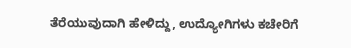ತೆರೆಯುವುದಾಗಿ ಹೇಳಿದ್ದು, ಉದ್ಯೋಗಿಗಳು ಕಚೇರಿಗೆ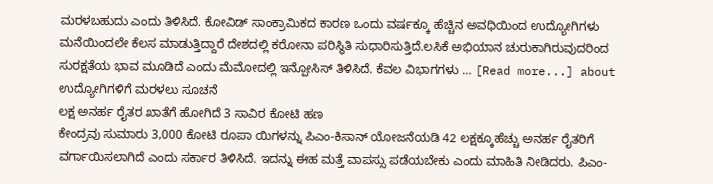ಮರಳಬಹುದು ಎಂದು ತಿಳಿಸಿದೆ. ಕೋವಿಡ್ ಸಾಂಕ್ರಾಮಿಕದ ಕಾರಣ ಒಂದು ವರ್ಷಕ್ಕೂ ಹೆಚ್ಚಿನ ಅವಧಿಯಿಂದ ಉದ್ಯೋಗಿಗಳು ಮನೆಯಿಂದಲೇ ಕೆಲಸ ಮಾಡುತ್ತಿದ್ದಾರೆ ದೇಶದಲ್ಲಿ ಕರೋನಾ ಪರಿಸ್ಥಿತಿ ಸುಧಾರಿಸುತ್ತಿದೆ.ಲಸಿಕೆ ಅಭಿಯಾನ ಚುರುಕಾಗಿರುವುದರಿಂದ ಸುರಕ್ಷತೆಯ ಭಾವ ಮೂಡಿದೆ ಎಂದು ಮೆಮೋದಲ್ಲಿ ಇನ್ಪೋಸಿಸ್ ತಿಳಿಸಿದೆ. ಕೆವಲ ವಿಭಾಗಗಳು … [Read more...] about ಉದ್ಯೋಗಿಗಳಿಗೆ ಮರಳಲು ಸೂಚನೆ
ಲಕ್ಷ ಅನರ್ಹ ರೈತರ ಖಾತೆಗೆ ಹೋಗಿದೆ 3 ಸಾವಿರ ಕೋಟಿ ಹಣ
ಕೇಂದ್ರವು ಸುಮಾರು 3,000 ಕೋಟಿ ರೂಪಾ ಯಿಗಳನ್ನು ಪಿಎಂ-ಕಿಸಾನ್ ಯೋಜನೆಯಡಿ 42 ಲಕ್ಷಕ್ಕೂಹೆಚ್ಚು ಅನರ್ಹ ರೈತರಿಗೆ ವರ್ಗಾಯಿಸಲಾಗಿದೆ ಎಂದು ಸರ್ಕಾರ ತಿಳಿಸಿದೆ. ಇದನ್ನು ಈಹ ಮತ್ತೆ ವಾಪಸ್ಸು ಪಡೆಯಬೇಕು ಎಂದು ಮಾಹಿತಿ ನೀಡಿದರು. ಪಿಎಂ-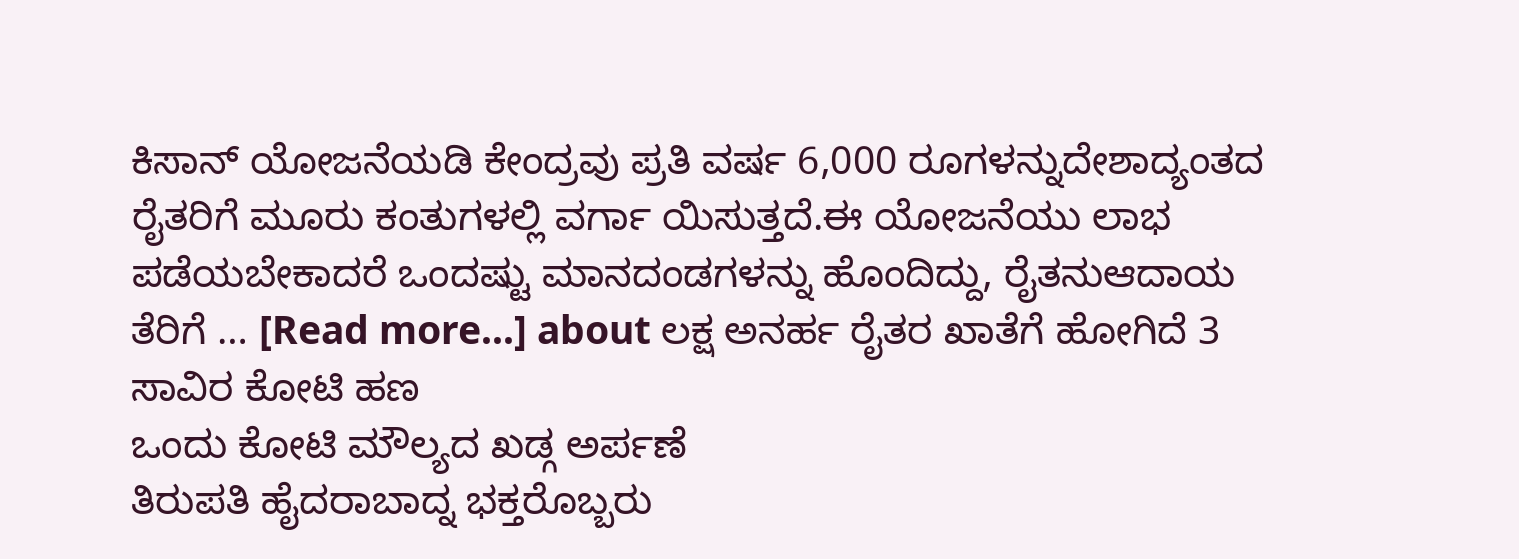ಕಿಸಾನ್ ಯೋಜನೆಯಡಿ ಕೇಂದ್ರವು ಪ್ರತಿ ವರ್ಷ 6,000 ರೂಗಳನ್ನುದೇಶಾದ್ಯಂತದ ರೈತರಿಗೆ ಮೂರು ಕಂತುಗಳಲ್ಲಿ ವರ್ಗಾ ಯಿಸುತ್ತದೆ.ಈ ಯೋಜನೆಯು ಲಾಭ ಪಡೆಯಬೇಕಾದರೆ ಒಂದಷ್ಟು ಮಾನದಂಡಗಳನ್ನು ಹೊಂದಿದ್ದು, ರೈತನುಆದಾಯ ತೆರಿಗೆ … [Read more...] about ಲಕ್ಷ ಅನರ್ಹ ರೈತರ ಖಾತೆಗೆ ಹೋಗಿದೆ 3 ಸಾವಿರ ಕೋಟಿ ಹಣ
ಒಂದು ಕೋಟಿ ಮೌಲ್ಯದ ಖಡ್ಗ ಅರ್ಪಣೆ
ತಿರುಪತಿ ಹೈದರಾಬಾದ್ನ ಭಕ್ತರೊಬ್ಬರು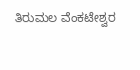ತಿರುಮಲ ವೆಂಕಟೇಶ್ವರ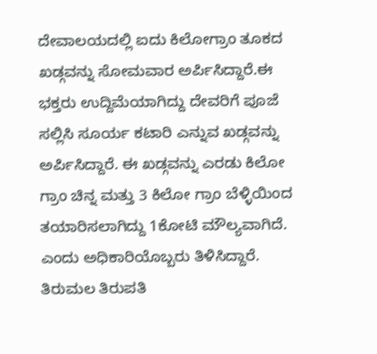ದೇವಾಲಯದಲ್ಲಿ ಐದು ಕಿಲೋಗ್ರಾಂ ತೂಕದ ಖಡ್ಗವನ್ನು ಸೋಮವಾರ ಅರ್ಪಿಸಿದ್ದಾರೆ.ಈ ಭಕ್ತರು ಉದ್ದಿಮೆಯಾಗಿದ್ದು ದೇವರಿಗೆ ಪೂಜೆ ಸಲ್ಲಿಸಿ ಸೂರ್ಯ ಕಟಾರಿ ಎನ್ನುವ ಖಡ್ಗವನ್ನು ಅರ್ಪಿಸಿದ್ದಾರೆ. ಈ ಖಡ್ಗವನ್ನು ಎರಡು ಕಿಲೋ ಗ್ರಾಂ ಚಿನ್ನ ಮತ್ತು 3 ಕಿಲೋ ಗ್ರಾಂ ಬೆಳ್ಳಿಯಿಂದ ತಯಾರಿಸಲಾಗಿದ್ದು 1ಕೋಟಿ ಮೌಲ್ಯವಾಗಿದೆ. ಎಂದು ಅಧಿಕಾರಿಯೊಬ್ಬರು ತಿಳಿಸಿದ್ದಾರೆ. ತಿರುಮಲ ತಿರುಪತಿ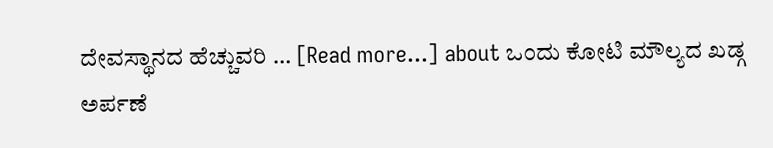ದೇವಸ್ಥಾನದ ಹೆಚ್ಚುವರಿ … [Read more...] about ಒಂದು ಕೋಟಿ ಮೌಲ್ಯದ ಖಡ್ಗ ಅರ್ಪಣೆ